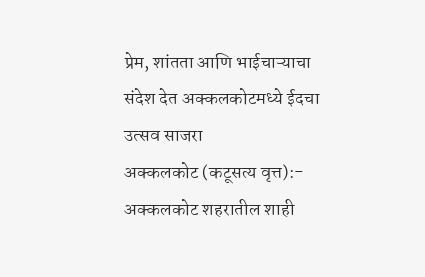प्रेम, शांतता आणि भाईचाऱ्याचा संदेश देत अक्कलकोटमध्ये ईदचा उत्सव साजरा
अक्कलकोट (कटूसत्य वृत्त):- अक्कलकोट शहरातील शाही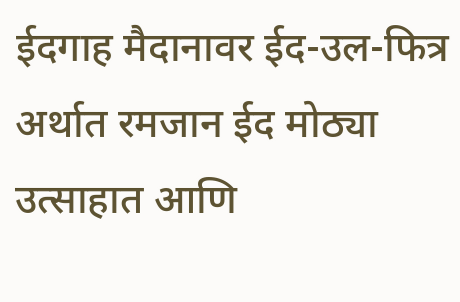ईदगाह मैदानावर ईद-उल-फित्र अर्थात रमजान ईद मोठ्या उत्साहात आणि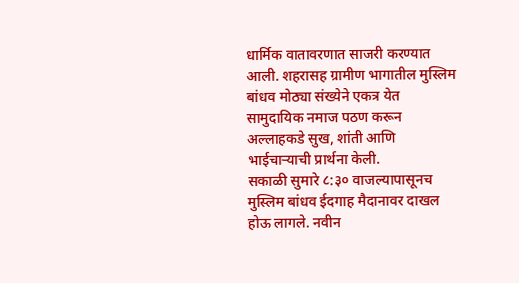धार्मिक वातावरणात साजरी करण्यात आली. शहरासह ग्रामीण भागातील मुस्लिम बांधव मोठ्या संख्येने एकत्र येत सामुदायिक नमाज पठण करून अल्लाहकडे सुख, शांती आणि भाईचाऱ्याची प्रार्थना केली.
सकाळी सुमारे ८:३० वाजल्यापासूनच मुस्लिम बांधव ईदगाह मैदानावर दाखल होऊ लागले. नवीन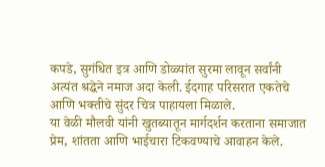कपडे, सुगंधित इत्र आणि डोळ्यांत सुरमा लावून सर्वांनी अत्यंत श्रद्धेने नमाज अदा केली. ईदगाह परिसरात एकतेचे आणि भक्तीचे सुंदर चित्र पाहायला मिळाले.
या वेळी मौलवी यांनी खुतब्यातून मार्गदर्शन करताना समाजात प्रेम, शांतता आणि भाईचारा टिकवण्याचे आवाहन केले.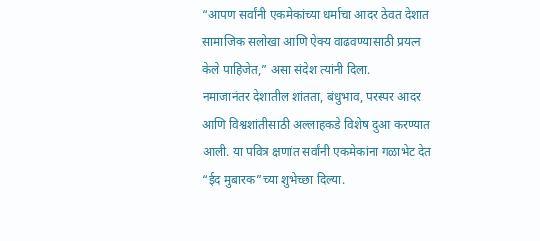“आपण सर्वांनी एकमेकांच्या धर्माचा आदर ठेवत देशात सामाजिक सलोखा आणि ऐक्य वाढवण्यासाठी प्रयत्न केले पाहिजेत,” असा संदेश त्यांनी दिला.
नमाजानंतर देशातील शांतता, बंधुभाव, परस्पर आदर आणि विश्वशांतीसाठी अल्लाहकडे विशेष दुआ करण्यात आली. या पवित्र क्षणांत सर्वांनी एकमेकांना गळाभेट देत “ईद मुबारक”च्या शुभेच्छा दिल्या.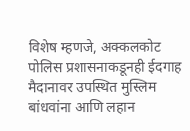विशेष म्हणजे, अक्कलकोट पोलिस प्रशासनाकडूनही ईदगाह मैदानावर उपस्थित मुस्लिम बांधवांना आणि लहान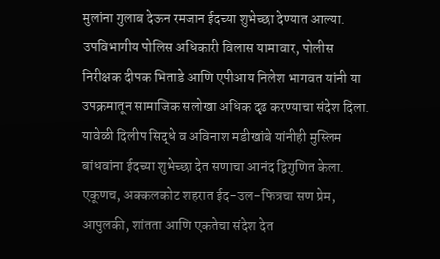मुलांना गुलाब देऊन रमजान ईदच्या शुभेच्छा देण्यात आल्या. उपविभागीय पोलिस अधिकारी विलास यामावार, पोलीस निरीक्षक दीपक भिताडे आणि एपीआय निलेश भागवत यांनी या उपक्रमातून सामाजिक सलोखा अधिक दृढ करण्याचा संदेश दिला.
यावेळी दिलीप सिद्धे व अविनाश मडीखांबे यांनीही मुस्लिम बांधवांना ईदच्या शुभेच्छा देत सणाचा आनंद द्विगुणित केला.
एकूणच, अक्कलकोट शहरात ईद-उल-फित्रचा सण प्रेम, आपुलकी, शांतता आणि एकतेचा संदेश देत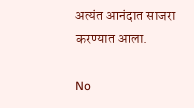अत्यंत आनंदात साजरा करण्यात आला.

No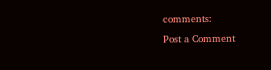comments:
Post a Comment